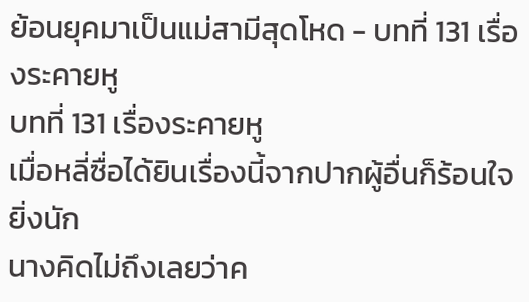ย้อนยุคมาเป็นแม่สามีสุดโหด - บทที่ 131 เรื่องระคายหู
บทที่ 131 เรื่องระคายหู
เมื่อหลี่ซื่อได้ยินเรื่องนี้จากปากผู้อื่นก็ร้อนใจยิ่งนัก
นางคิดไม่ถึงเลยว่าค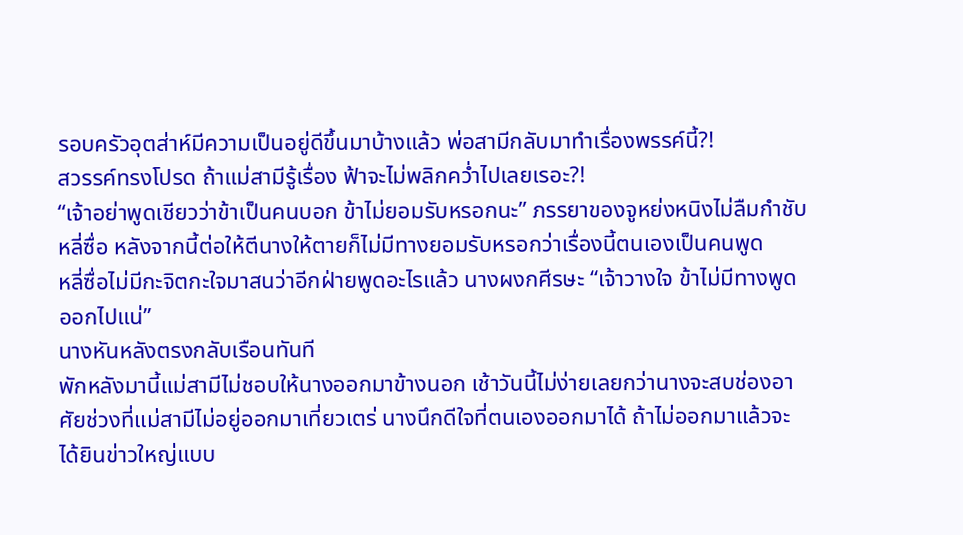รอบครัวอุตส่าห์มีความเป็นอยู่ดีขึ้นมาบ้างแล้ว พ่อสามีกลับมาทำเรื่องพรรค์นี้?!
สวรรค์ทรงโปรด ถ้าแม่สามีรู้เรื่อง ฟ้าจะไม่พลิกคว่ำไปเลยเรอะ?!
“เจ้าอย่าพูดเชียวว่าข้าเป็นคนบอก ข้าไม่ยอมรับหรอกนะ” ภรรยาของจูหย่งหนิงไม่ลืมกำชับหลี่ซื่อ หลังจากนี้ต่อให้ตีนางให้ตายก็ไม่มีทางยอมรับหรอกว่าเรื่องนี้ตนเองเป็นคนพูด
หลี่ซื่อไม่มีกะจิตกะใจมาสนว่าอีกฝ่ายพูดอะไรแล้ว นางผงกศีรษะ “เจ้าวางใจ ข้าไม่มีทางพูดออกไปแน่”
นางหันหลังตรงกลับเรือนทันที
พักหลังมานี้แม่สามีไม่ชอบให้นางออกมาข้างนอก เช้าวันนี้ไม่ง่ายเลยกว่านางจะสบช่องอาศัยช่วงที่แม่สามีไม่อยู่ออกมาเที่ยวเตร่ นางนึกดีใจที่ตนเองออกมาได้ ถ้าไม่ออกมาแล้วจะได้ยินข่าวใหญ่แบบ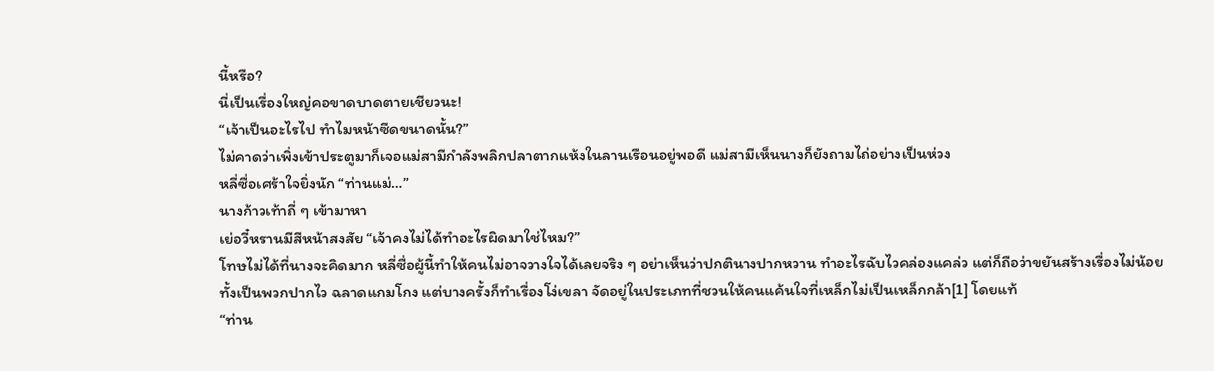นี้หรือ?
นี่เป็นเรื่องใหญ่คอขาดบาดตายเชียวนะ!
“เจ้าเป็นอะไรไป ทำไมหน้าซีดขนาดนั้น?”
ไม่คาดว่าเพิ่งเข้าประตูมาก็เจอแม่สามีกำลังพลิกปลาตากแห้งในลานเรือนอยู่พอดี แม่สามีเห็นนางก็ยังถามไถ่อย่างเป็นห่วง
หลี่ซื่อเศร้าใจยิ่งนัก “ท่านแม่…”
นางก้าวเท้าถี่ ๆ เข้ามาหา
เย่อวี๋หรานมีสีหน้าสงสัย “เจ้าคงไม่ได้ทำอะไรผิดมาใช่ไหม?”
โทษไม่ได้ที่นางจะคิดมาก หลี่ซื่อผู้นี้ทำให้คนไม่อาจวางใจได้เลยจริง ๆ อย่าเห็นว่าปกตินางปากหวาน ทำอะไรฉับไวคล่องแคล่ว แต่ก็ถือว่าขยันสร้างเรื่องไม่น้อย
ทั้งเป็นพวกปากไว ฉลาดแกมโกง แต่บางครั้งก็ทำเรื่องโง่เขลา จัดอยู่ในประเภทที่ชวนให้คนแค้นใจที่เหล็กไม่เป็นเหล็กกล้า[1] โดยแท้
“ท่าน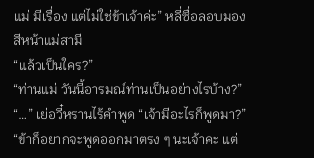แม่ มีเรื่อง แต่ไม่ใช่ข้าเจ้าค่ะ” หลี่ซื่อลอบมองสีหน้าแม่สามี
“แล้วเป็นใคร?”
“ท่านแม่ วันนี้อารมณ์ท่านเป็นอย่างไรบ้าง?”
“…” เย่อวี๋หรานไร้คำพูด “เจ้ามีอะไรก็พูดมา?”
“ข้าก็อยากจะพูดออกมาตรง ๆ นะเจ้าคะ แต่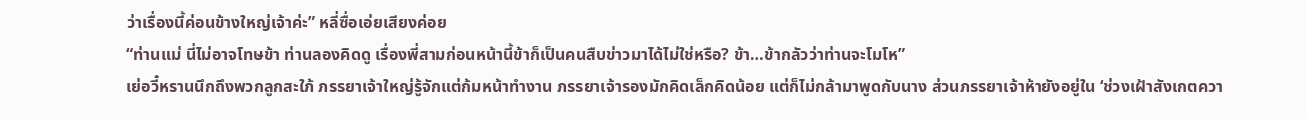ว่าเรื่องนี้ค่อนข้างใหญ่เจ้าค่ะ” หลี่ซื่อเอ่ยเสียงค่อย
“ท่านแม่ นี่ไม่อาจโทษข้า ท่านลองคิดดู เรื่องพี่สามก่อนหน้านี้ข้าก็เป็นคนสืบข่าวมาได้ไม่ใช่หรือ? ข้า…ข้ากลัวว่าท่านจะโมโห”
เย่อวี๋หรานนึกถึงพวกลูกสะใภ้ ภรรยาเจ้าใหญ่รู้จักแต่ก้มหน้าทำงาน ภรรยาเจ้ารองมักคิดเล็กคิดน้อย แต่ก็ไม่กล้ามาพูดกับนาง ส่วนภรรยาเจ้าห้ายังอยู่ใน ‘ช่วงเฝ้าสังเกตควา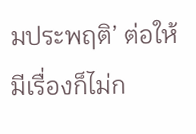มประพฤติ’ ต่อให้มีเรื่องก็ไม่ก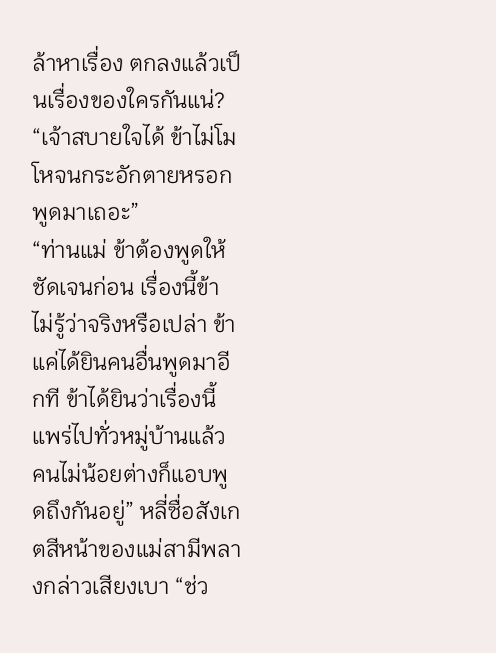ล้าหาเรื่อง ตกลงแล้วเป็นเรื่องของใครกันแน่?
“เจ้าสบายใจได้ ข้าไม่โมโหจนกระอักตายหรอก พูดมาเถอะ”
“ท่านแม่ ข้าต้องพูดให้ชัดเจนก่อน เรื่องนี้ข้าไม่รู้ว่าจริงหรือเปล่า ข้าแค่ได้ยินคนอื่นพูดมาอีกที ข้าได้ยินว่าเรื่องนี้แพร่ไปทั่วหมู่บ้านแล้ว คนไม่น้อยต่างก็แอบพูดถึงกันอยู่” หลี่ซื่อสังเกตสีหน้าของแม่สามีพลางกล่าวเสียงเบา “ช่ว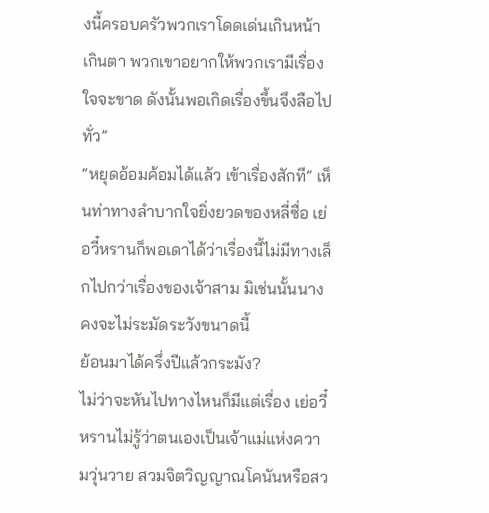งนี้ครอบครัวพวกเราโดดเด่นเกินหน้าเกินตา พวกเขาอยากให้พวกเรามีเรื่องใจจะขาด ดังนั้นพอเกิดเรื่องขึ้นจึงลือไปทั่ว”
“หยุดอ้อมค้อมได้แล้ว เข้าเรื่องสักที” เห็นท่าทางลำบากใจยิ่งยวดของหลี่ซื่อ เย่อวี๋หรานก็พอเดาได้ว่าเรื่องนี้ไม่มีทางเล็กไปกว่าเรื่องของเจ้าสาม มิเช่นนั้นนางคงจะไม่ระมัดระวังขนาดนี้
ย้อนมาได้ครึ่งปีแล้วกระมัง?
ไม่ว่าจะหันไปทางไหนก็มีแต่เรื่อง เย่อวี๋หรานไม่รู้ว่าตนเองเป็นเจ้าแม่แห่งความวุ่นวาย สวมจิตวิญญาณโคนันหรือสว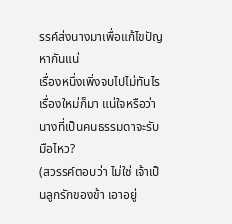รรค์ส่งนางมาเพื่อแก้ไขปัญหากันแน่
เรื่องหนึ่งเพิ่งจบไปไม่ทันไรเรื่องใหม่ก็มา แน่ใจหรือว่านางที่เป็นคนธรรมดาจะรับมือไหว?
(สวรรค์ตอบว่า ไม่ใช่ เจ้าเป็นลูกรักของข้า เอาอยู่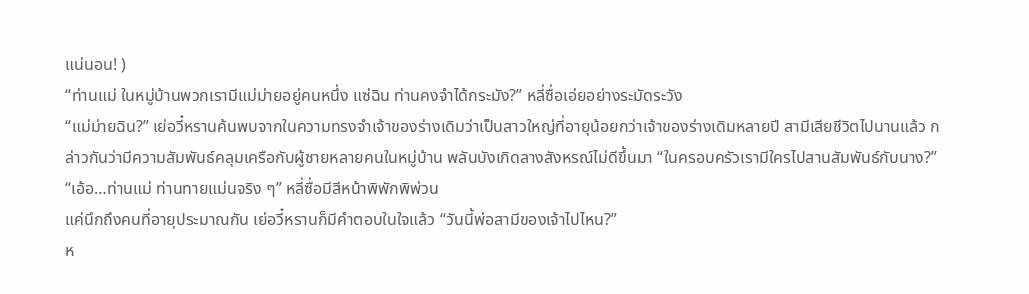แน่นอน! )
“ท่านแม่ ในหมู่บ้านพวกเรามีแม่ม่ายอยู่คนหนึ่ง แซ่ฉิน ท่านคงจำได้กระมัง?” หลี่ซื่อเอ่ยอย่างระมัดระวัง
“แม่ม่ายฉิน?” เย่อวี๋หรานค้นพบจากในความทรงจำเจ้าของร่างเดิมว่าเป็นสาวใหญ่ที่อายุน้อยกว่าเจ้าของร่างเดิมหลายปี สามีเสียชีวิตไปนานแล้ว กล่าวกันว่ามีความสัมพันธ์คลุมเครือกับผู้ชายหลายคนในหมู่บ้าน พลันบังเกิดลางสังหรณ์ไม่ดีขึ้นมา “ในครอบครัวเรามีใครไปสานสัมพันธ์กับนาง?”
“เอ้อ…ท่านแม่ ท่านทายแม่นจริง ๆ” หลี่ซื่อมีสีหน้าพิพักพิพ่วน
แค่นึกถึงคนที่อายุประมาณกัน เย่อวี๋หรานก็มีคำตอบในใจแล้ว “วันนี้พ่อสามีของเจ้าไปไหน?”
ห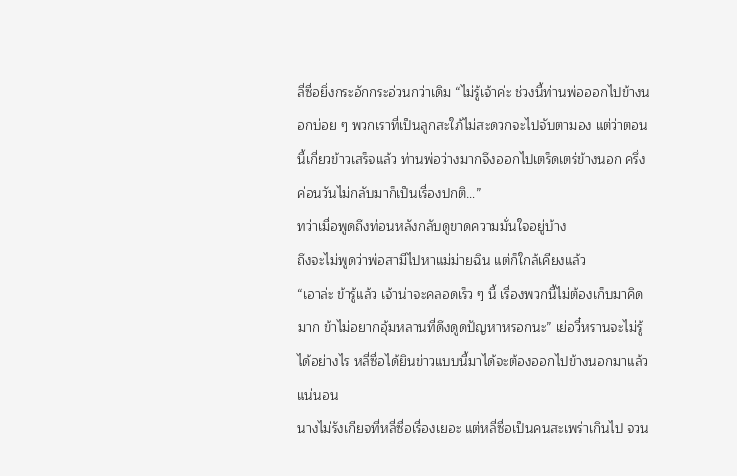ลี่ซื่อยิ่งกระอักกระอ่วนกว่าเดิม “ไม่รู้เจ้าค่ะ ช่วงนี้ท่านพ่อออกไปข้างนอกบ่อย ๆ พวกเราที่เป็นลูกสะใภ้ไม่สะดวกจะไปจับตามอง แต่ว่าตอนนี้เกี่ยวข้าวเสร็จแล้ว ท่านพ่อว่างมากจึงออกไปเตร็ดเตร่ข้างนอก ครึ่งค่อนวันไม่กลับมาก็เป็นเรื่องปกติ…”
ทว่าเมื่อพูดถึงท่อนหลังกลับดูขาดความมั่นใจอยู่บ้าง
ถึงจะไม่พูดว่าพ่อสามีไปหาแม่ม่ายฉิน แต่ก็ใกล้เคียงแล้ว
“เอาล่ะ ข้ารู้แล้ว เจ้าน่าจะคลอดเร็ว ๆ นี้ เรื่องพวกนี้ไม่ต้องเก็บมาคิดมาก ข้าไม่อยากอุ้มหลานที่ดึงดูดปัญหาหรอกนะ” เย่อวี๋หรานจะไม่รู้ได้อย่างไร หลี่ซื่อได้ยินข่าวแบบนี้มาได้จะต้องออกไปข้างนอกมาแล้วแน่นอน
นางไม่รังเกียจที่หลี่ซื่อเรื่องเยอะ แต่หลี่ซื่อเป็นคนสะเพร่าเกินไป จวน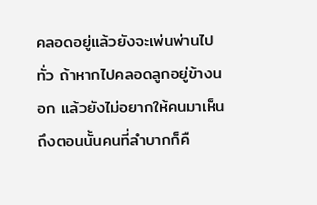คลอดอยู่แล้วยังจะเพ่นพ่านไปทั่ว ถ้าหากไปคลอดลูกอยู่ข้างนอก แล้วยังไม่อยากให้คนมาเห็น ถึงตอนนั้นคนที่ลำบากก็คื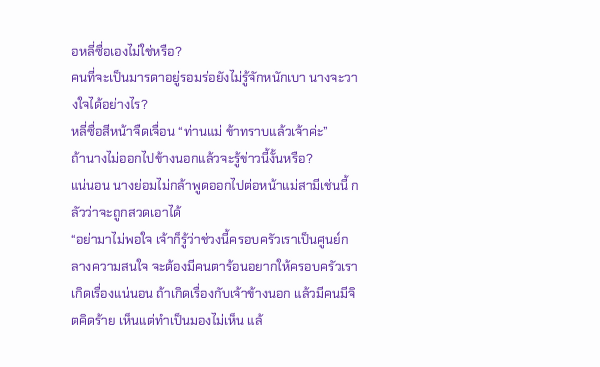อหลี่ซื่อเองไม่ใช่หรือ?
คนที่จะเป็นมารดาอยู่รอมร่อยังไม่รู้จักหนักเบา นางจะวางใจได้อย่างไร?
หลี่ซื่อสีหน้าจืดเจื่อน “ท่านแม่ ข้าทราบแล้วเจ้าค่ะ”
ถ้านางไม่ออกไปข้างนอกแล้วจะรู้ข่าวนี้งั้นหรือ?
แน่นอน นางย่อมไม่กล้าพูดออกไปต่อหน้าแม่สามีเช่นนี้ กลัวว่าจะถูกสวดเอาได้
“อย่ามาไม่พอใจ เจ้าก็รู้ว่าช่วงนี้ครอบครัวเราเป็นศูนย์กลางความสนใจ จะต้องมีคนตาร้อนอยากให้ครอบครัวเราเกิดเรื่องแน่นอน ถ้าเกิดเรื่องกับเจ้าข้างนอก แล้วมีคนมีจิตคิดร้าย เห็นแต่ทำเป็นมองไม่เห็น แล้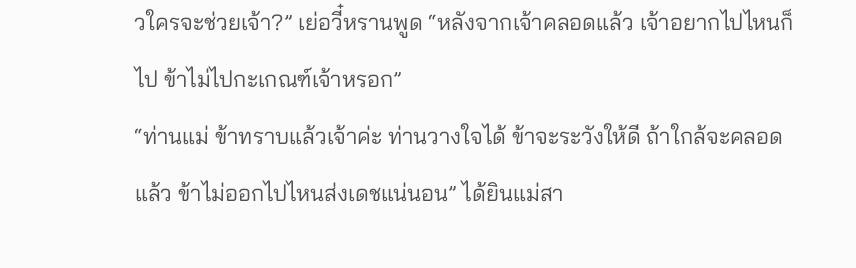วใครจะช่วยเจ้า?” เย่อวี๋หรานพูด “หลังจากเจ้าคลอดแล้ว เจ้าอยากไปไหนก็ไป ข้าไม่ไปกะเกณฑ์เจ้าหรอก”
“ท่านแม่ ข้าทราบแล้วเจ้าค่ะ ท่านวางใจได้ ข้าจะระวังให้ดี ถ้าใกล้จะคลอดแล้ว ข้าไม่ออกไปไหนส่งเดชแน่นอน” ได้ยินแม่สา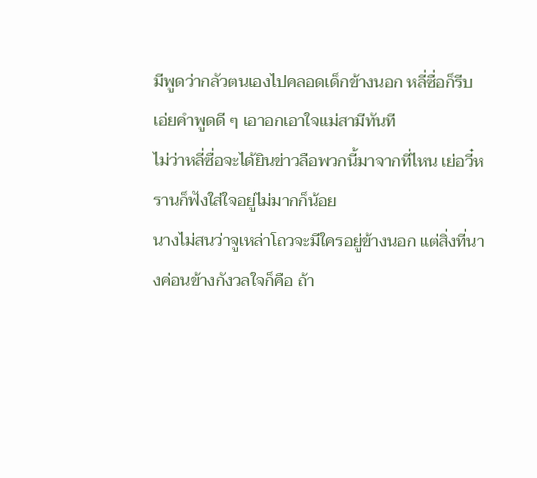มีพูดว่ากลัวตนเองไปคลอดเด็กข้างนอก หลี่ซื่อก็รีบเอ่ยคำพูดดี ๆ เอาอกเอาใจแม่สามีทันที
ไม่ว่าหลี่ซื่อจะได้ยินข่าวลือพวกนี้มาจากที่ไหน เย่อวี๋หรานก็ฟังใส่ใจอยู่ไม่มากก็น้อย
นางไม่สนว่าจูเหล่าโถวจะมีใครอยู่ข้างนอก แต่สิ่งที่นางค่อนข้างกังวลใจก็คือ ถ้า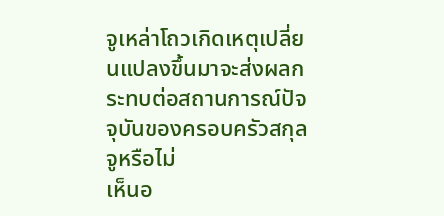จูเหล่าโถวเกิดเหตุเปลี่ยนแปลงขึ้นมาจะส่งผลกระทบต่อสถานการณ์ปัจจุบันของครอบครัวสกุลจูหรือไม่
เห็นอ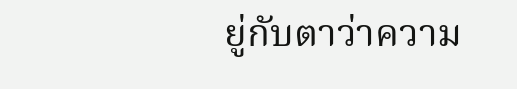ยู่กับตาว่าความ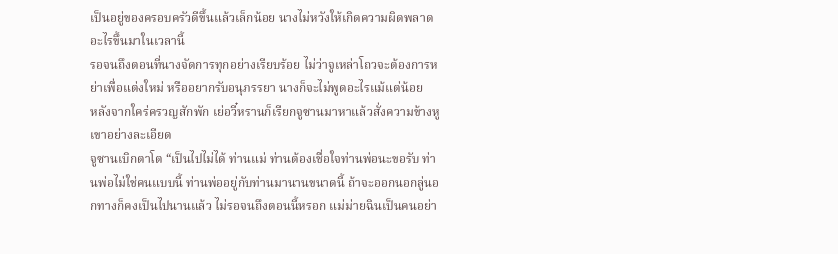เป็นอยู่ของครอบครัวดีขึ้นแล้วเล็กน้อย นางไม่หวังให้เกิดความผิดพลาดอะไรขึ้นมาในเวลานี้
รอจนถึงตอนที่นางจัดการทุกอย่างเรียบร้อย ไม่ว่าจูเหล่าโถวจะต้องการหย่าเพื่อแต่งใหม่ หรืออยากรับอนุภรรยา นางก็จะไม่พูดอะไรแม้แต่น้อย
หลังจากใคร่ครวญสักพัก เย่อวี๋หรานก็เรียกจูซานมาหาแล้วสั่งความข้างหูเขาอย่างละเอียด
จูซานเบิกตาโต “เป็นไปไม่ได้ ท่านแม่ ท่านต้องเชื่อใจท่านพ่อนะขอรับ ท่านพ่อไม่ใช่คนแบบนี้ ท่านพ่ออยู่กับท่านมานานขนาดนี้ ถ้าจะออกนอกลู่นอกทางก็คงเป็นไปนานแล้ว ไม่รอจนถึงตอนนี้หรอก แม่ม่ายฉินเป็นคนอย่า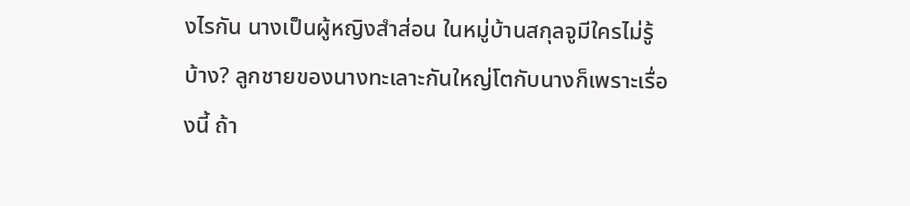งไรกัน นางเป็นผู้หญิงสำส่อน ในหมู่บ้านสกุลจูมีใครไม่รู้บ้าง? ลูกชายของนางทะเลาะกันใหญ่โตกับนางก็เพราะเรื่องนี้ ถ้า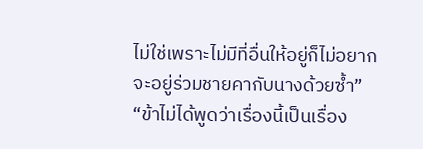ไม่ใช่เพราะไม่มีที่อื่นให้อยู่ก็ไม่อยากจะอยู่ร่วมชายคากับนางด้วยซ้ำ”
“ข้าไม่ได้พูดว่าเรื่องนี้เป็นเรื่อง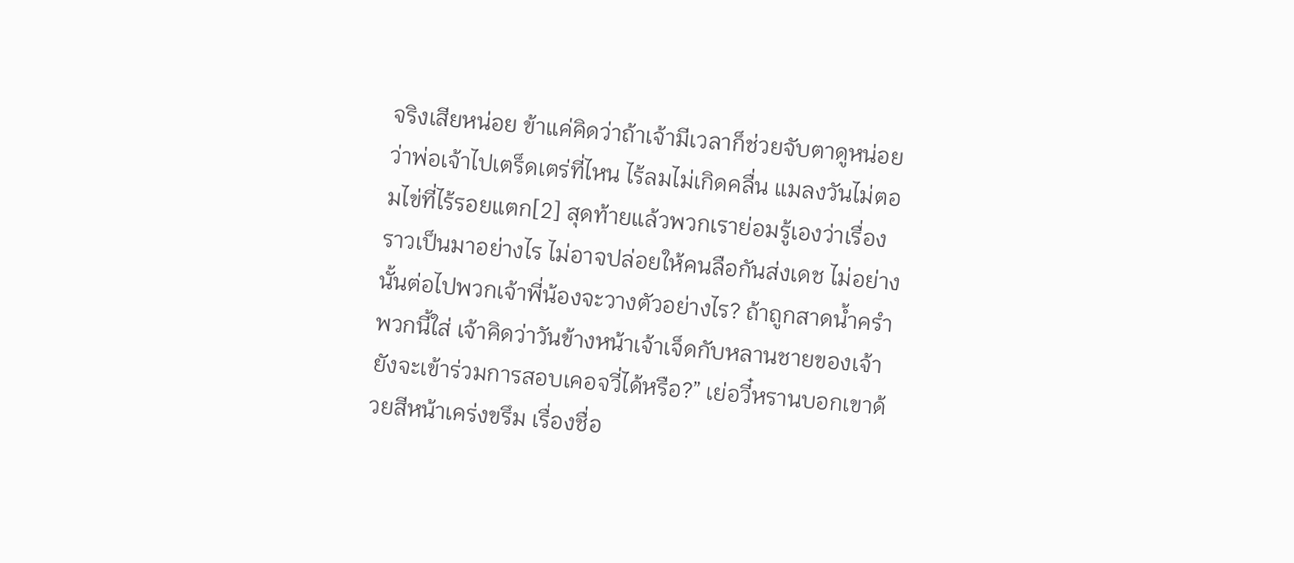จริงเสียหน่อย ข้าแค่คิดว่าถ้าเจ้ามีเวลาก็ช่วยจับตาดูหน่อยว่าพ่อเจ้าไปเตร็ดเตร่ที่ไหน ไร้ลมไม่เกิดคลื่น แมลงวันไม่ตอมไข่ที่ไร้รอยแตก[2] สุดท้ายแล้วพวกเราย่อมรู้เองว่าเรื่องราวเป็นมาอย่างไร ไม่อาจปล่อยให้คนลือกันส่งเดช ไม่อย่างนั้นต่อไปพวกเจ้าพี่น้องจะวางตัวอย่างไร? ถ้าถูกสาดน้ำครำพวกนี้ใส่ เจ้าคิดว่าวันข้างหน้าเจ้าเจ็ดกับหลานชายของเจ้ายังจะเข้าร่วมการสอบเคอจวี่ได้หรือ?” เย่อวี๋หรานบอกเขาด้วยสีหน้าเคร่งขรึม เรื่องชื่อ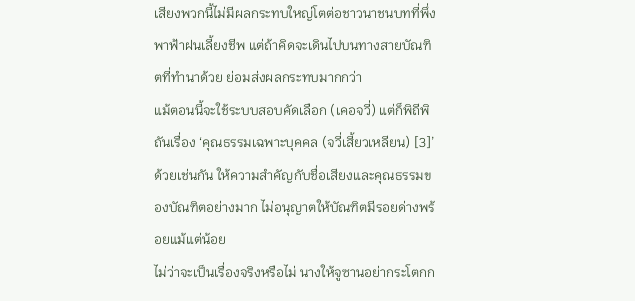เสียงพวกนี้ไม่มีผลกระทบใหญ่โตต่อชาวนาชนบทที่พึ่งพาฟ้าฝนเลี้ยงชีพ แต่ถ้าคิดจะเดินไปบนทางสายบัณฑิตที่ทำนาด้วย ย่อมส่งผลกระทบมากกว่า
แม้ตอนนี้จะใช้ระบบสอบคัดเลือก (เคอจวี่) แต่ก็พิถีพิถันเรื่อง ‘คุณธรรมเฉพาะบุคคล (จวี่เสี้ยวเหลียน) [3]’ ด้วยเช่นกัน ให้ความสำคัญกับชื่อเสียงและคุณธรรมของบัณฑิตอย่างมาก ไม่อนุญาตให้บัณฑิตมีรอยด่างพร้อยแม้แต่น้อย
ไม่ว่าจะเป็นเรื่องจริงหรือไม่ นางให้จูซานอย่ากระโตกก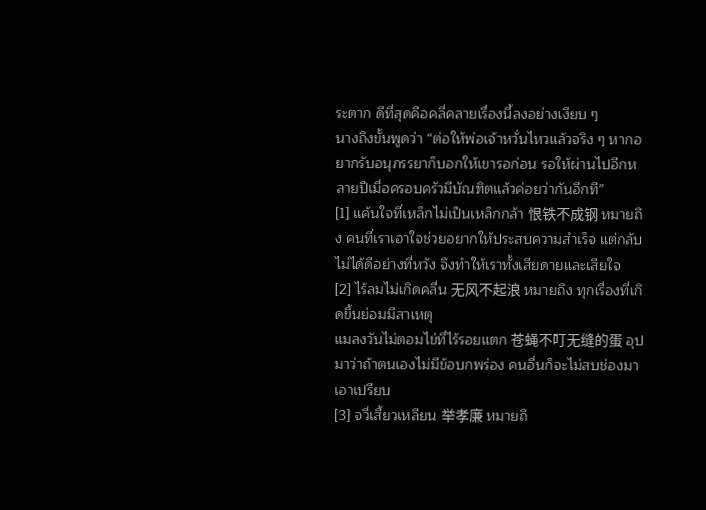ระตาก ดีที่สุดคือคลี่คลายเรื่องนี้ลงอย่างเงียบ ๆ
นางถึงขั้นพูดว่า “ต่อให้พ่อเจ้าหวั่นไหวแล้วจริง ๆ หากอยากรับอนุภรรยาก็บอกให้เขารอก่อน รอให้ผ่านไปอีกหลายปีเมื่อครอบครัวมีบัณฑิตแล้วค่อยว่ากันอีกที”
[1] แค้นใจที่เหล็กไม่เป็นเหล็กกล้า 恨铁不成钢 หมายถึง คนที่เราเอาใจช่วยอยากให้ประสบความสำเร็จ แต่กลับไม่ได้ดีอย่างที่หวัง จึงทำให้เราทั้งเสียดายและเสียใจ
[2] ไร้ลมไม่เกิดคลื่น 无风不起浪 หมายถึง ทุกเรื่องที่เกิดขึ้นย่อมมีสาเหตุ
แมลงวันไม่ตอมไข่ที่ไร้รอยแตก 苍蝇不叮无缝的蛋 อุปมาว่าถ้าตนเองไม่มีข้อบกพร่อง คนอื่นก็จะไม่สบช่องมาเอาเปรียบ
[3] จวี่เสี้ยวเหลียน 举孝廉 หมายถึ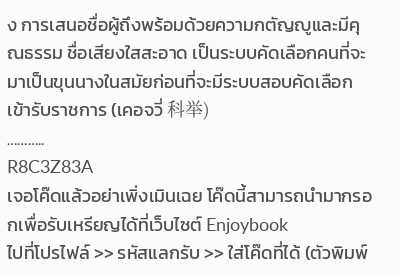ง การเสนอชื่อผู้ถึงพร้อมด้วยความกตัญญูและมีคุณธรรม ชื่อเสียงใสสะอาด เป็นระบบคัดเลือกคนที่จะมาเป็นขุนนางในสมัยก่อนที่จะมีระบบสอบคัดเลือกเข้ารับราชการ (เคอจวี่ 科举)
………..
R8C3Z83A
เจอโค๊ดแล้วอย่าเพิ่งเมินเฉย โค๊ดนี้สามารถนำมากรอกเพื่อรับเหรียญได้ที่เว็บไซต์ Enjoybook
ไปที่โปรไฟล์ >> รหัสแลกรับ >> ใส่โค๊ดที่ได้ (ตัวพิมพ์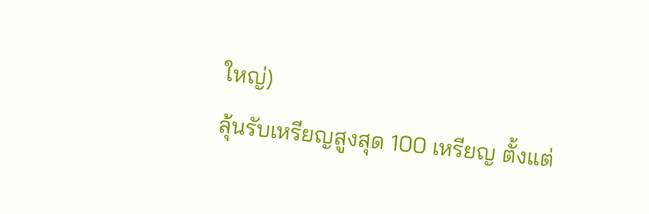ใหญ่)
ลุ้นรับเหรียญสูงสุด 100 เหรียญ ตั้งแต่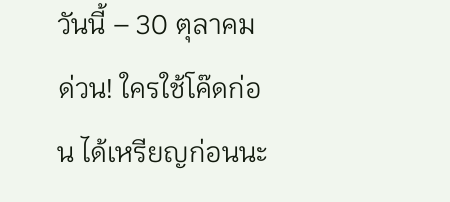วันนี้ – 30 ตุลาคม
ด่วน! ใครใช้โค๊ดก่อน ได้เหรียญก่อนนะ